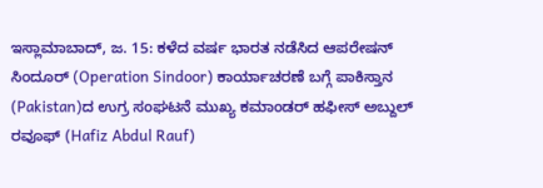ಇಸ್ಲಾಮಾಬಾದ್, ಜ. 15: ಕಳೆದ ವರ್ಷ ಭಾರತ ನಡೆಸಿದ ಆಪರೇಷನ್ ಸಿಂದೂರ್ (Operation Sindoor) ಕಾರ್ಯಾಚರಣೆ ಬಗ್ಗೆ ಪಾಕಿಸ್ತಾನ (Pakistan)ದ ಉಗ್ರ ಸಂಘಟನೆ ಮುಖ್ಯ ಕಮಾಂಡರ್ ಹಫೀಸ್ ಅಬ್ದುಲ್ ರವೂಫ್ (Hafiz Abdul Rauf)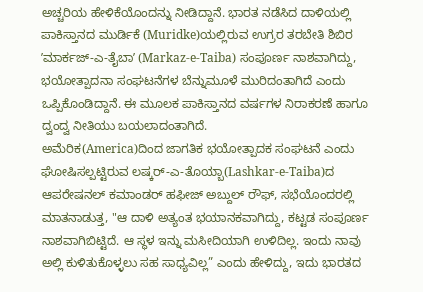ಅಚ್ಚರಿಯ ಹೇಳಿಕೆಯೊಂದನ್ನು ನೀಡಿದ್ದಾನೆ. ಭಾರತ ನಡೆಸಿದ ದಾಳಿಯಲ್ಲಿ ಪಾಕಿಸ್ತಾನದ ಮುರ್ಡಿಕೆ (Muridke)ಯಲ್ಲಿರುವ ಉಗ್ರರ ತರಬೇತಿ ಶಿಬಿರ ʼಮಾರ್ಕಜ್-ಎ-ತೈಬಾʼ (Markaz-e-Taiba) ಸಂಪೂರ್ಣ ನಾಶವಾಗಿದ್ದು, ಭಯೋತ್ಪಾದನಾ ಸಂಘಟನೆಗಳ ಬೆನ್ನುಮೂಳೆ ಮುರಿದಂತಾಗಿದೆ ಎಂದು ಒಪ್ಪಿಕೊಂಡಿದ್ದಾನೆ. ಈ ಮೂಲಕ ಪಾಕಿಸ್ತಾನದ ವರ್ಷಗಳ ನಿರಾಕರಣೆ ಹಾಗೂ ದ್ವಂದ್ವ ನೀತಿಯು ಬಯಲಾದಂತಾಗಿದೆ.
ಅಮೆರಿಕ(America)ದಿಂದ ಜಾಗತಿಕ ಭಯೋತ್ಪಾದಕ ಸಂಘಟನೆ ಎಂದು ಘೋಷಿಸಲ್ಪಟ್ಟಿರುವ ಲಷ್ಕರ್-ಎ-ತೊಯ್ಬಾ(Lashkar-e-Taiba)ದ ಆಪರೇಷನಲ್ ಕಮಾಂಡರ್ ಹಫೀಜ್ ಅಬ್ದುಲ್ ರೌಫ್, ಸಭೆಯೊಂದರಲ್ಲಿ ಮಾತನಾಡುತ್ತ, "ಆ ದಾಳಿ ಅತ್ಯಂತ ಭಯಾನಕವಾಗಿದ್ದು, ಕಟ್ಟಡ ಸಂಪೂರ್ಣ ನಾಶವಾಗಿಬಿಟ್ಟಿದೆ. ಆ ಸ್ಥಳ ಇನ್ನು ಮಸೀದಿಯಾಗಿ ಉಳಿದಿಲ್ಲ. ಇಂದು ನಾವು ಅಲ್ಲಿ ಕುಳಿತುಕೊಳ್ಳಲು ಸಹ ಸಾಧ್ಯವಿಲ್ಲ” ಎಂದು ಹೇಳಿದ್ದು, ಇದು ಭಾರತದ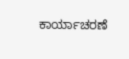ಕಾರ್ಯಾಚರಣೆ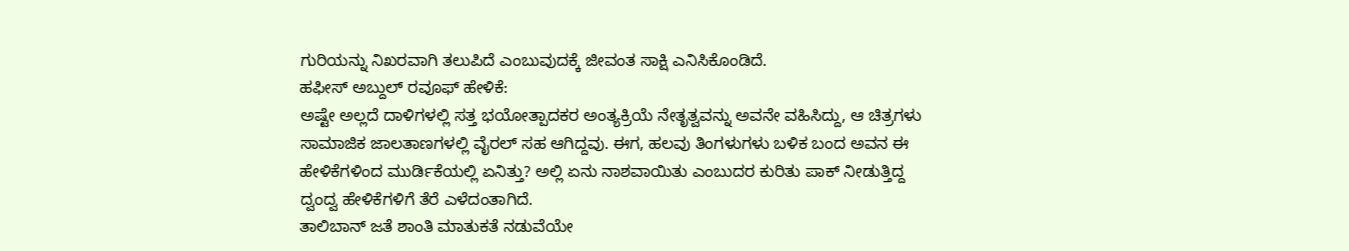ಗುರಿಯನ್ನು ನಿಖರವಾಗಿ ತಲುಪಿದೆ ಎಂಬುವುದಕ್ಕೆ ಜೀವಂತ ಸಾಕ್ಷಿ ಎನಿಸಿಕೊಂಡಿದೆ.
ಹಫೀಸ್ ಅಬ್ದುಲ್ ರವೂಫ್ ಹೇಳಿಕೆ:
ಅಷ್ಟೇ ಅಲ್ಲದೆ ದಾಳಿಗಳಲ್ಲಿ ಸತ್ತ ಭಯೋತ್ಪಾದಕರ ಅಂತ್ಯಕ್ರಿಯೆ ನೇತೃತ್ವವನ್ನು ಅವನೇ ವಹಿಸಿದ್ದು, ಆ ಚಿತ್ರಗಳು ಸಾಮಾಜಿಕ ಜಾಲತಾಣಗಳಲ್ಲಿ ವೈರಲ್ ಸಹ ಆಗಿದ್ದವು. ಈಗ, ಹಲವು ತಿಂಗಳುಗಳು ಬಳಿಕ ಬಂದ ಅವನ ಈ ಹೇಳಿಕೆಗಳಿಂದ ಮುರ್ಡಿಕೆಯಲ್ಲಿ ಏನಿತ್ತು? ಅಲ್ಲಿ ಏನು ನಾಶವಾಯಿತು ಎಂಬುದರ ಕುರಿತು ಪಾಕ್ ನೀಡುತ್ತಿದ್ದ ದ್ವಂದ್ವ ಹೇಳಿಕೆಗಳಿಗೆ ತೆರೆ ಎಳೆದಂತಾಗಿದೆ.
ತಾಲಿಬಾನ್ ಜತೆ ಶಾಂತಿ ಮಾತುಕತೆ ನಡುವೆಯೇ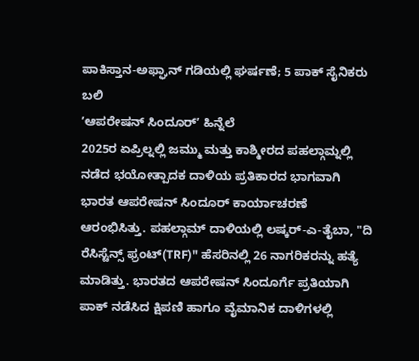ಪಾಕಿಸ್ತಾನ-ಅಫ್ಘಾನ್ ಗಡಿಯಲ್ಲಿ ಘರ್ಷಣೆ; 5 ಪಾಕ್ ಸೈನಿಕರು ಬಲಿ
ʼಆಪರೇಷನ್ ಸಿಂದೂರ್ʼ ಹಿನ್ನೆಲೆ
2025ರ ಏಪ್ರಿಲ್ನಲ್ಲಿ ಜಮ್ಮು ಮತ್ತು ಕಾಶ್ಮೀರದ ಪಹಲ್ಗಾಮ್ನಲ್ಲಿ ನಡೆದ ಭಯೋತ್ಪಾದಕ ದಾಳಿಯ ಪ್ರತಿಕಾರದ ಭಾಗವಾಗಿ ಭಾರತ ಆಪರೇಷನ್ ಸಿಂದೂರ್ ಕಾರ್ಯಾಚರಣೆ ಆರಂಭಿಸಿತ್ತು. ಪಹಲ್ಗಾಮ್ ದಾಳಿಯಲ್ಲಿ ಲಷ್ಕರ್-ಎ-ತೈಬಾ, "ದಿ ರೆಸಿಸ್ಟೆನ್ಸ್ ಫ್ರಂಟ್(TRF)" ಹೆಸರಿನಲ್ಲಿ 26 ನಾಗರಿಕರನ್ನು ಹತ್ಯೆ ಮಾಡಿತ್ತು. ಭಾರತದ ಆಪರೇಷನ್ ಸಿಂದೂರ್ಗೆ ಪ್ರತಿಯಾಗಿ ಪಾಕ್ ನಡೆಸಿದ ಕ್ಷಿಪಣಿ ಹಾಗೂ ವೈಮಾನಿಕ ದಾಳಿಗಳಲ್ಲಿ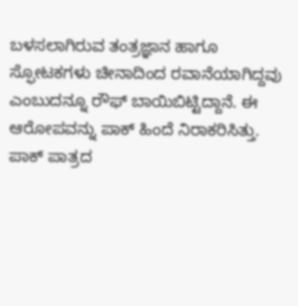ಬಳಸಲಾಗಿರುವ ತಂತ್ರಜ್ಞಾನ ಹಾಗೂ ಸ್ಫೋಟಕಗಳು ಚೀನಾದಿಂದ ರವಾನೆಯಾಗಿದ್ದವು ಎಂಬುದನ್ನೂ ರೌಫ್ ಬಾಯಿಬಿಟ್ಟಿದ್ದಾನೆ. ಈ ಆರೋಪವನ್ನು ಪಾಕ್ ಹಿಂದೆ ನಿರಾಕರಿಸಿತ್ತು.
ಪಾಕ್ ಪಾತ್ರದ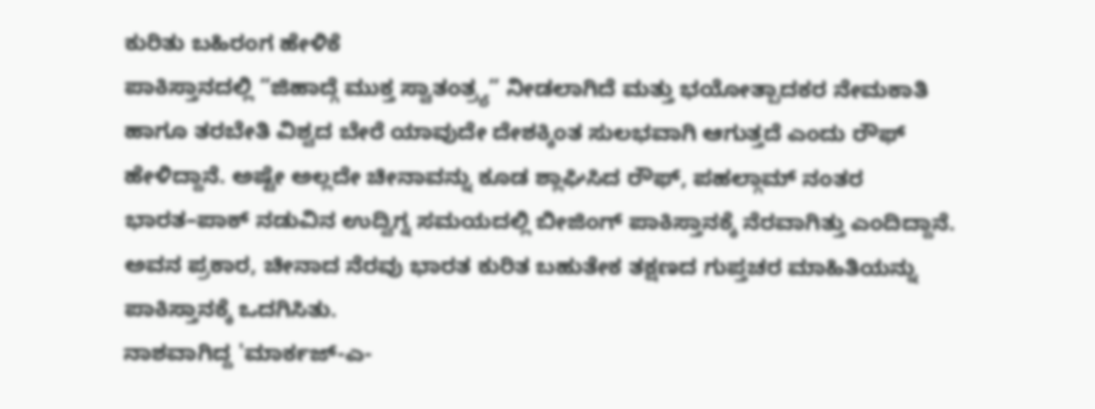ಕುರಿತು ಬಹಿರಂಗ ಹೇಳಿಕೆ
ಪಾಕಿಸ್ತಾನದಲ್ಲಿ “ಜಿಹಾದ್ಗೆ ಮುಕ್ತ ಸ್ವಾತಂತ್ರ್ಯ” ನೀಡಲಾಗಿದೆ ಮತ್ತು ಭಯೋತ್ಪಾದಕರ ನೇಮಕಾತಿ ಹಾಗೂ ತರಬೇತಿ ವಿಶ್ವದ ಬೇರೆ ಯಾವುದೇ ದೇಶಕ್ಕಿಂತ ಸುಲಭವಾಗಿ ಆಗುತ್ತದೆ ಎಂದು ರೌಫ್ ಹೇಳಿದ್ದಾನೆ. ಅಷ್ಟೇ ಅಲ್ಲದೇ ಚೀನಾವನ್ನು ಕೂಡ ಶ್ಲಾಘಿಸಿದ ರೌಫ್, ಪಹಲ್ಗಾಮ್ ನಂತರ ಭಾರತ–ಪಾಕ್ ನಡುವಿನ ಉದ್ವಿಗ್ನ ಸಮಯದಲ್ಲಿ ಬೀಜಿಂಗ್ ಪಾಕಿಸ್ತಾನಕ್ಕೆ ನೆರವಾಗಿತ್ತು ಎಂದಿದ್ದಾನೆ. ಅವನ ಪ್ರಕಾರ, ಚೀನಾದ ನೆರವು ಭಾರತ ಕುರಿತ ಬಹುತೇಕ ತಕ್ಷಣದ ಗುಪ್ತಚರ ಮಾಹಿತಿಯನ್ನು ಪಾಕಿಸ್ತಾನಕ್ಕೆ ಒದಗಿಸಿತು.
ನಾಶವಾಗಿದ್ದ 'ಮಾರ್ಕಜ್-ಎ-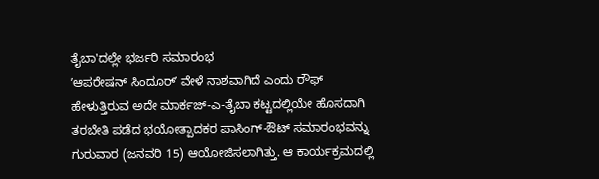ತೈಬಾ'ದಲ್ಲೇ ಭರ್ಜರಿ ಸಮಾರಂಭ
ʼಆಪರೇಷನ್ ಸಿಂದೂರ್ʼ ವೇಳೆ ನಾಶವಾಗಿದೆ ಎಂದು ರೌಫ್ ಹೇಳುತ್ತಿರುವ ಅದೇ ಮಾರ್ಕಜ್-ಎ-ತೈಬಾ ಕಟ್ಟದಲ್ಲಿಯೇ ಹೊಸದಾಗಿ ತರಬೇತಿ ಪಡೆದ ಭಯೋತ್ಪಾದಕರ ಪಾಸಿಂಗ್-ಔಟ್ ಸಮಾರಂಭವನ್ನು ಗುರುವಾರ (ಜನವರಿ 15) ಆಯೋಜಿಸಲಾಗಿತ್ತು. ಆ ಕಾರ್ಯಕ್ರಮದಲ್ಲಿ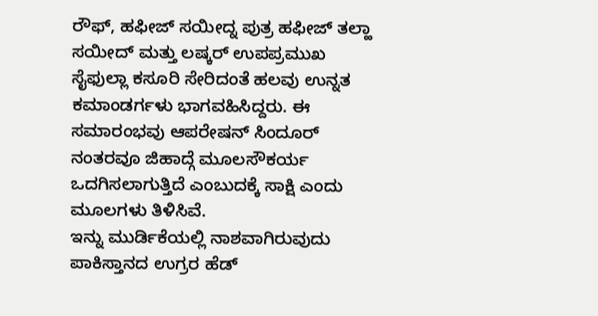ರೌಫ್, ಹಫೀಜ್ ಸಯೀದ್ನ ಪುತ್ರ ಹಫೀಜ್ ತಲ್ಹಾ ಸಯೀದ್ ಮತ್ತು ಲಷ್ಕರ್ ಉಪಪ್ರಮುಖ ಸೈಫುಲ್ಲಾ ಕಸೂರಿ ಸೇರಿದಂತೆ ಹಲವು ಉನ್ನತ ಕಮಾಂಡರ್ಗಳು ಭಾಗವಹಿಸಿದ್ದರು. ಈ ಸಮಾರಂಭವು ಆಪರೇಷನ್ ಸಿಂದೂರ್ ನಂತರವೂ ಜಿಹಾದ್ಗೆ ಮೂಲಸೌಕರ್ಯ ಒದಗಿಸಲಾಗುತ್ತಿದೆ ಎಂಬುದಕ್ಕೆ ಸಾಕ್ಷಿ ಎಂದು ಮೂಲಗಳು ತಿಳಿಸಿವೆ.
ಇನ್ನು ಮುರ್ಡಿಕೆಯಲ್ಲಿ ನಾಶವಾಗಿರುವುದು ಪಾಕಿಸ್ತಾನದ ಉಗ್ರರ ಹೆಡ್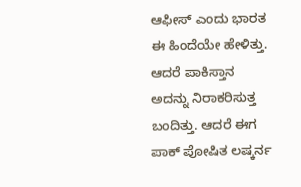ಆಫೀಸ್ ಎಂದು ಭಾರತ ಈ ಹಿಂದೆಯೇ ಹೇಳಿತ್ತು. ಆದರೆ ಪಾಕಿಸ್ತಾನ ಅದನ್ನು ನಿರಾಕರಿಸುತ್ತ ಬಂದಿತ್ತು. ಆದರೆ ಈಗ ಪಾಕ್ ಪೋಷಿತ ಲಷ್ಕರ್ನ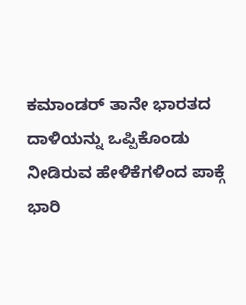ಕಮಾಂಡರ್ ತಾನೇ ಭಾರತದ ದಾಳಿಯನ್ನು ಒಪ್ಪಿಕೊಂಡು ನೀಡಿರುವ ಹೇಳಿಕೆಗಳಿಂದ ಪಾಕ್ಗೆ ಭಾರಿ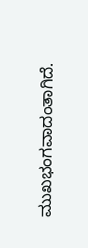ಮುಖಭಂಗವಾದಂತಾಗಿದೆ.